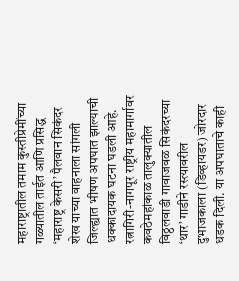महाराष्ट्रातील तमाम कुस्तीप्रेमींच्या गळ्यातील ताईत आणि प्रसिद्ध ‘महाराष्ट्र केसरी’ पैलवान सिकंदर शेख याच्या वाहनाला सांगली जिल्ह्यात भीषण अपघात झाल्याची धक्कादायक घटना घडली आहे. रत्नागिरी-नागपूर राष्ट्रीय महामार्गावर कवठेमहांकाळ तालुक्यातील विठ्ठलवाडी गावाजवळ सिकंदरच्या ‘थार’ गाडीने रस्त्यावरील दुभाजकाला (डिव्हायडर) जोरदार धडक दिली. या अपघाताचे काही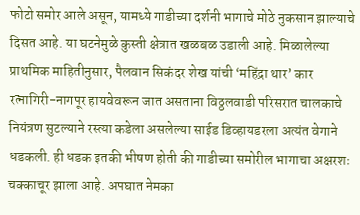फोटो समोर आले असून, यामध्ये गाडीच्या दर्शनी भागाचे मोठे नुकसान झाल्याचे दिसत आहे. या घटनेमुळे कुस्ती क्षेत्रात खळबळ उडाली आहे. मिळालेल्या प्राथमिक माहितीनुसार, पैलवान सिकंदर शेख यांची ‘महिंद्रा थार’ कार रत्नागिरी-नागपूर हायवेवरून जात असताना विठ्ठलवाडी परिसरात चालकाचे नियंत्रण सुटल्याने रस्त्या कडेला असलेल्या साईड डिव्हायडरला अत्यंत वेगाने धडकली. ही धडक इतकी भीषण होती की गाडीच्या समोरील भागाचा अक्षरशः चक्काचूर झाला आहे. अपघात नेमका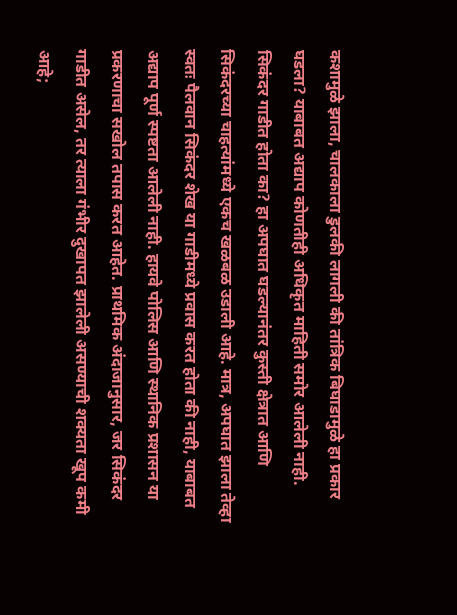कशामुळे झाला, चालकाला डुलकी लागली की तांत्रिक बिघाडामुळे हा प्रकार घडला? याबाबत अद्याप कोणतीही अधिकृत माहिती समोर आलेली नाही. सिकंदर गाडीत होता का? हा अपघात घडल्यानंतर कुस्ती क्षेत्रात आणि सिकंदरच्या चाहत्यांमध्ये एकच खळबळ उडाली आहे. मात्र, अपघात झाला तेव्हा स्वतः पैलवान सिकंदर शेख या गाडीमध्ये प्रवास करत होता की नाही, याबाबत अद्याप पूर्ण स्पष्टता आलेली नाही. हायवे पोलिस आणि स्थानिक प्रशासन या प्रकरणाचा सखोल तपास करत आहेत. प्राथमिक अंदाजानुसार, जर सिकंदर गाडीत असेल, तर त्याला गंभीर दुखापत झालेली असण्याची शक्यता खूप कमी आहे;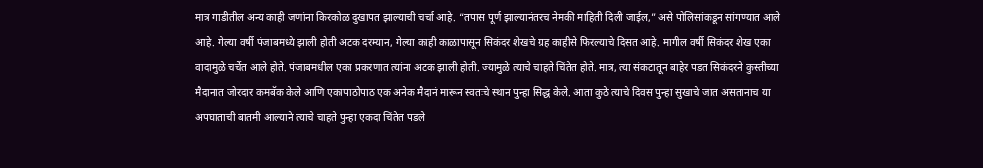मात्र गाडीतील अन्य काही जणांना किरकोळ दुखापत झाल्याची चर्चा आहे. “तपास पूर्ण झाल्यानंतरच नेमकी माहिती दिली जाईल,” असे पोलिसांकडून सांगण्यात आले आहे. गेल्या वर्षी पंजाबमध्ये झाली होती अटक दरम्यान, गेल्या काही काळापासून सिकंदर शेखचे ग्रह काहीसे फिरल्याचे दिसत आहे. मागील वर्षी सिकंदर शेख एका वादामुळे चर्चेत आले होते. पंजाबमधील एका प्रकरणात त्यांना अटक झाली होती. ज्यामुळे त्याचे चाहते चिंतेत होते. मात्र, त्या संकटातून बाहेर पडत सिकंदरने कुस्तीच्या मैदानात जोरदार कमबॅक केले आणि एकापाठोपाठ एक अनेक मैदानं मारून स्वतःचे स्थान पुन्हा सिद्ध केले. आता कुठे त्याचे दिवस पुन्हा सुखाचे जात असतानाच या अपघाताची बातमी आल्याने त्याचे चाहते पुन्हा एकदा चिंतेत पडले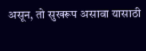असून, तो सुखरूप असावा यासाठी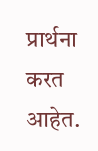प्रार्थना करत आहेत.